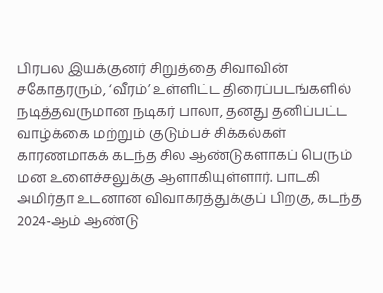பிரபல இயக்குனர் சிறுத்தை சிவாவின் சகோதரரும், ‘வீரம்’ உள்ளிட்ட திரைப்படங்களில் நடித்தவருமான நடிகர் பாலா, தனது தனிப்பட்ட வாழ்க்கை மற்றும் குடும்பச் சிக்கல்கள் காரணமாகக் கடந்த சில ஆண்டுகளாகப் பெரும் மன உளைச்சலுக்கு ஆளாகியுள்ளார். பாடகி அமிர்தா உடனான விவாகரத்துக்குப் பிறகு, கடந்த 2024-ஆம் ஆண்டு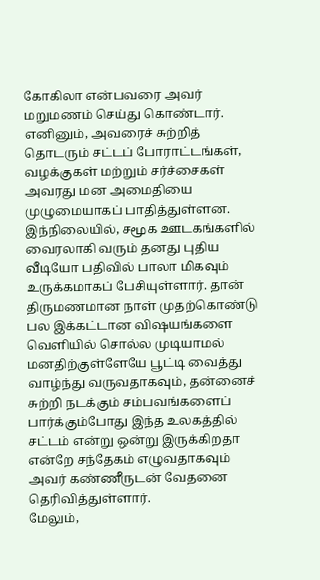கோகிலா என்பவரை அவர் மறுமணம் செய்து கொண்டார். எனினும், அவரைச் சுற்றித் தொடரும் சட்டப் போராட்டங்கள், வழக்குகள் மற்றும் சர்ச்சைகள் அவரது மன அமைதியை முழுமையாகப் பாதித்துள்ளன.
இந்நிலையில், சமூக ஊடகங்களில் வைரலாகி வரும் தனது புதிய வீடியோ பதிவில் பாலா மிகவும் உருக்கமாகப் பேசியுள்ளார். தான் திருமணமான நாள் முதற்கொண்டு பல இக்கட்டான விஷயங்களை வெளியில் சொல்ல முடியாமல் மனதிற்குள்ளேயே பூட்டி வைத்து வாழ்ந்து வருவதாகவும், தன்னைச் சுற்றி நடக்கும் சம்பவங்களைப் பார்க்கும்போது இந்த உலகத்தில் சட்டம் என்று ஒன்று இருக்கிறதா என்றே சந்தேகம் எழுவதாகவும் அவர் கண்ணீருடன் வேதனை தெரிவித்துள்ளார்.
மேலும்,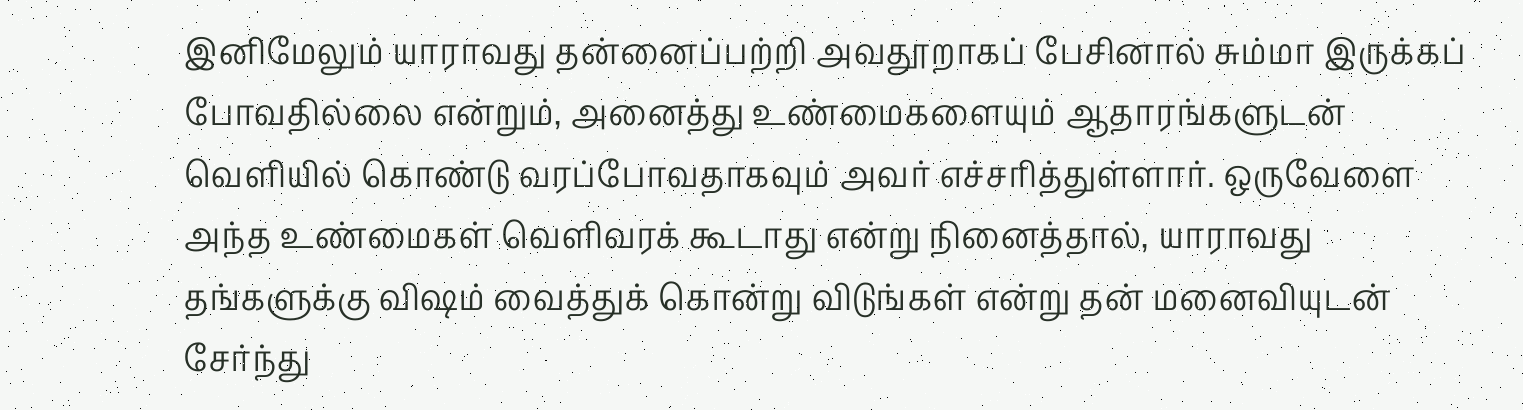இனிமேலும் யாராவது தன்னைப்பற்றி அவதூறாகப் பேசினால் சும்மா இருக்கப் போவதில்லை என்றும், அனைத்து உண்மைகளையும் ஆதாரங்களுடன் வெளியில் கொண்டு வரப்போவதாகவும் அவர் எச்சரித்துள்ளார். ஒருவேளை அந்த உண்மைகள் வெளிவரக் கூடாது என்று நினைத்தால், யாராவது தங்களுக்கு விஷம் வைத்துக் கொன்று விடுங்கள் என்று தன் மனைவியுடன் சேர்ந்து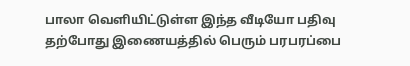பாலா வெளியிட்டுள்ள இந்த வீடியோ பதிவு தற்போது இணையத்தில் பெரும் பரபரப்பை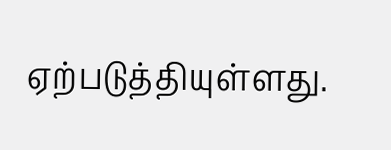ஏற்படுத்தியுள்ளது.